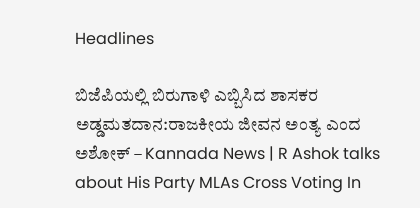Headlines

ಬಿಜೆಪಿಯಲ್ಲಿ ಬಿರುಗಾಳಿ ಎಬ್ಬಿಸಿದ ಶಾಸಕರ ಅಡ್ಡಮತದಾನ:ರಾಜಕೀಯ ಜೀವನ ಅಂತ್ಯ ಎಂದ ಅಶೋಕ್ – Kannada News | R Ashok talks about His Party MLAs Cross Voting In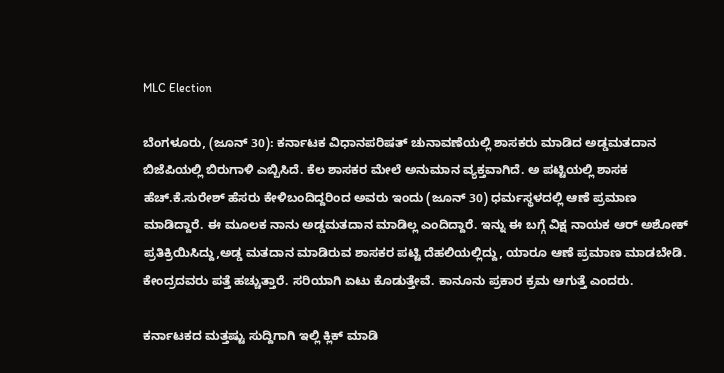MLC Election

ಬೆಂಗಳೂರು, (ಜೂನ್ 30): ಕರ್ನಾಟಕ ವಿಧಾನಪರಿಷತ್ ಚುನಾವಣೆಯಲ್ಲಿ ಶಾಸಕರು ಮಾಡಿದ ಅಡ್ಡಮತದಾನ ಬಿಜೆಪಿಯಲ್ಲಿ ಬಿರುಗಾಳಿ ಎಬ್ಬಿಸಿದೆ. ಕೆಲ ಶಾಸಕರ ಮೇಲೆ ಅನುಮಾನ ವ್ಯಕ್ತವಾಗಿದೆ. ಅ ಪಟ್ಟಿಯಲ್ಲಿ ಶಾಸಕ ಹೆಚ್.ಕೆ.ಸುರೇಶ್ ಹೆಸರು ಕೇಳಿಬಂದಿದ್ದರಿಂದ ಅವರು ಇಂದು (ಜೂನ್ 30) ಧರ್ಮಸ್ಥಳದಲ್ಲಿ ಆಣೆ ಪ್ರಮಾಣ ಮಾಡಿದ್ದಾರೆ. ಈ ಮೂಲಕ ನಾನು ಅಡ್ಡಮತದಾನ ಮಾಡಿಲ್ಲ ಎಂದಿದ್ದಾರೆ. ಇನ್ನು ಈ ಬಗ್ಗೆ ವಿಕ್ಷ ನಾಯಕ ಆರ್ ಅಶೋಕ್ ಪ್ರತಿಕ್ರಿಯಿಸಿದ್ದು,ಅಡ್ಡ ಮತದಾನ ಮಾಡಿರುವ ಶಾಸಕರ ಪಟ್ಟಿ ದೆಹಲಿಯಲ್ಲಿದ್ದು, ಯಾರೂ ಆಣೆ ಪ್ರಮಾಣ ಮಾಡಬೇಡಿ. ಕೇಂದ್ರದವರು ಪತ್ತೆ ಹಚ್ಚುತ್ತಾರೆ. ಸರಿಯಾಗಿ ಏಟು ಕೊಡುತ್ತೇವೆ. ಕಾನೂನು ಪ್ರಕಾರ ಕ್ರಮ ಆಗುತ್ತೆ ಎಂದರು.

ಕರ್ನಾಟಕದ ಮತ್ತಷ್ಟು ಸುದ್ದಿಗಾಗಿ ಇಲ್ಲಿ ಕ್ಲಿಕ್ ಮಾಡಿ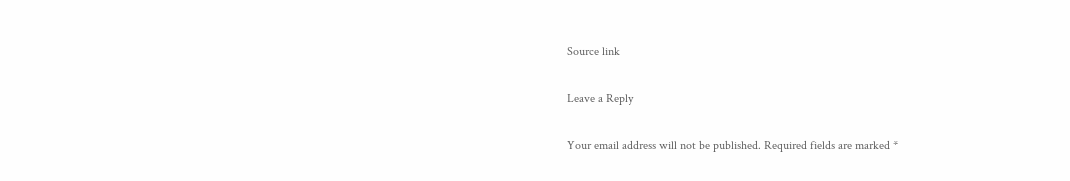Source link

Leave a Reply

Your email address will not be published. Required fields are marked *